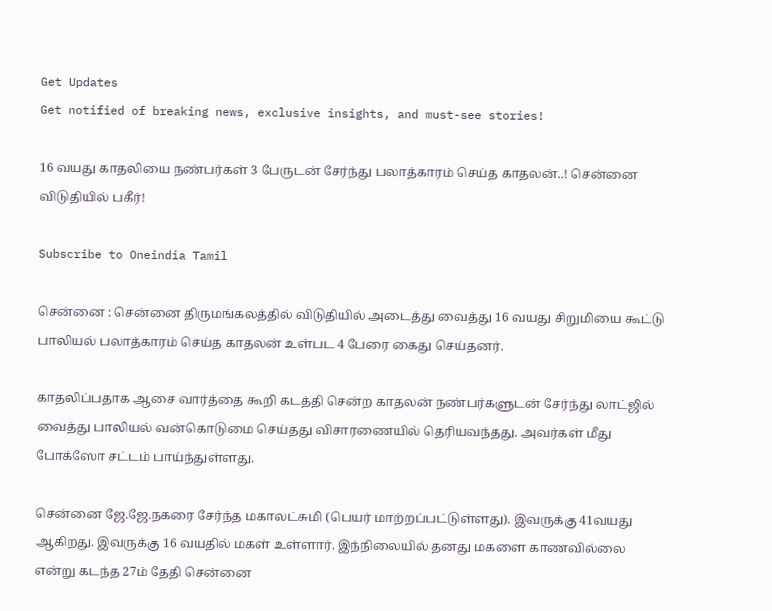Get Updates
Get notified of breaking news, exclusive insights, and must-see stories!

16 வயது காதலியை நண்பர்கள் 3 பேருடன் சேர்ந்து பலாத்காரம் செய்த காதலன்..! சென்னை விடுதியில் பகீர்!

Subscribe to Oneindia Tamil

சென்னை : சென்னை திருமங்கலத்தில் விடுதியில் அடைத்து வைத்து 16 வயது சிறுமியை கூட்டு பாலியல் பலாத்காரம் செய்த காதலன் உள்பட 4 பேரை கைது செய்தனர்.

காதலிப்பதாக ஆசை வார்த்தை கூறி கடத்தி சென்ற காதலன் நண்பர்களுடன் சேர்ந்து லாட்ஜில் வைத்து பாலியல் வன்கொடுமை செய்தது விசாரணையில் தெரியவந்தது. அவர்கள் மீது போக்ஸோ சட்டம் பாய்ந்துள்ளது.

சென்னை ஜே.ஜே.நகரை சேர்ந்த மகாலட்சுமி (பெயர் மாற்றப்பட்டுள்ளது). இவருக்கு 41வயது ஆகிறது. இவருக்கு 16 வயதில் மகள் உள்ளார். இந்நிலையில் தனது மகளை காணவில்லை என்று கடந்த 27ம் தேதி சென்னை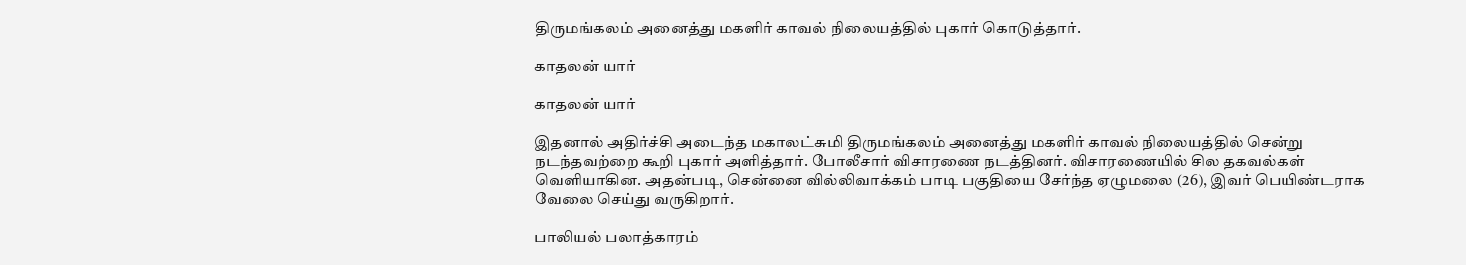திருமங்கலம் அனைத்து மகளிர் காவல் நிலையத்தில் புகார் கொடுத்தார்.

காதலன் யார்

காதலன் யார்

இதனால் அதிர்ச்சி அடைந்த மகாலட்சுமி திருமங்கலம் அனைத்து மகளிர் காவல் நிலையத்தில் சென்று நடந்தவற்றை கூறி புகார் அளித்தார். போலீசார் விசாரணை நடத்தினர். விசாரணையில் சில தகவல்கள் வெளியாகின. அதன்படி, சென்னை வில்லிவாக்கம் பாடி பகுதியை சேர்ந்த ஏழுமலை (26), இவர் பெயிண்டராக வேலை செய்து வருகிறார்.

பாலியல் பலாத்காரம்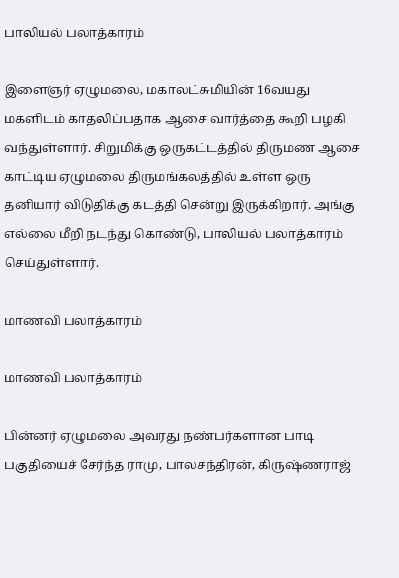பாலியல் பலாத்காரம்

இளைஞர் ஏழுமலை, மகாலட்சுமியின் 16வயது மகளிடம் காதலிப்பதாக ஆசை வார்த்தை கூறி பழகி வந்துள்ளார். சிறுமிக்கு ஒருகட்டத்தில் திருமண ஆசை காட்டிய ஏழுமலை திருமங்கலத்தில் உள்ள ஒரு தனியார் விடுதிக்கு கடத்தி சென்று இருக்கிறார். அங்கு எல்லை மீறி நடந்து கொண்டு, பாலியல் பலாத்காரம் செய்துள்ளார்.

மாணவி பலாத்காரம்

மாணவி பலாத்காரம்

பின்னர் ஏழுமலை அவரது நண்பர்களான பாடி பகுதியைச் சேர்ந்த ராமு, பாலசந்திரன், கிருஷ்ணராஜ்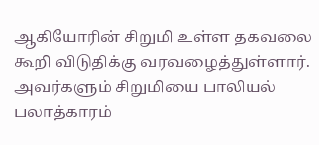ஆகியோரின் சிறுமி உள்ள தகவலை கூறி விடுதிக்கு வரவழைத்துள்ளார். அவர்களும் சிறுமியை பாலியல் பலாத்காரம்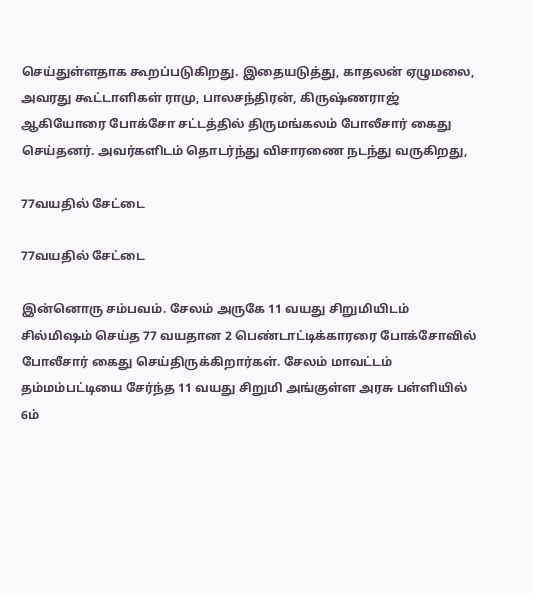செய்துள்ளதாக கூறப்படுகிறது. இதையடுத்து, காதலன் ஏழுமலை, அவரது கூட்டாளிகள் ராமு, பாலசந்திரன், கிருஷ்ணராஜ் ஆகியோரை போக்சோ சட்டத்தில் திருமங்கலம் போலீசார் கைது செய்தனர். அவர்களிடம் தொடர்ந்து விசாரணை நடந்து வருகிறது,

77வயதில் சேட்டை

77வயதில் சேட்டை

இன்னொரு சம்பவம். சேலம் அருகே 11 வயது சிறுமியிடம் சில்மிஷம் செய்த 77 வயதான 2 பெண்டாட்டிக்காரரை போக்சோவில் போலீசார் கைது செய்திருக்கிறார்கள். சேலம் மாவட்டம் தம்மம்பட்டியை சேர்ந்த 11 வயது சிறுமி அங்குள்ள அரசு பள்ளியில் 6ம்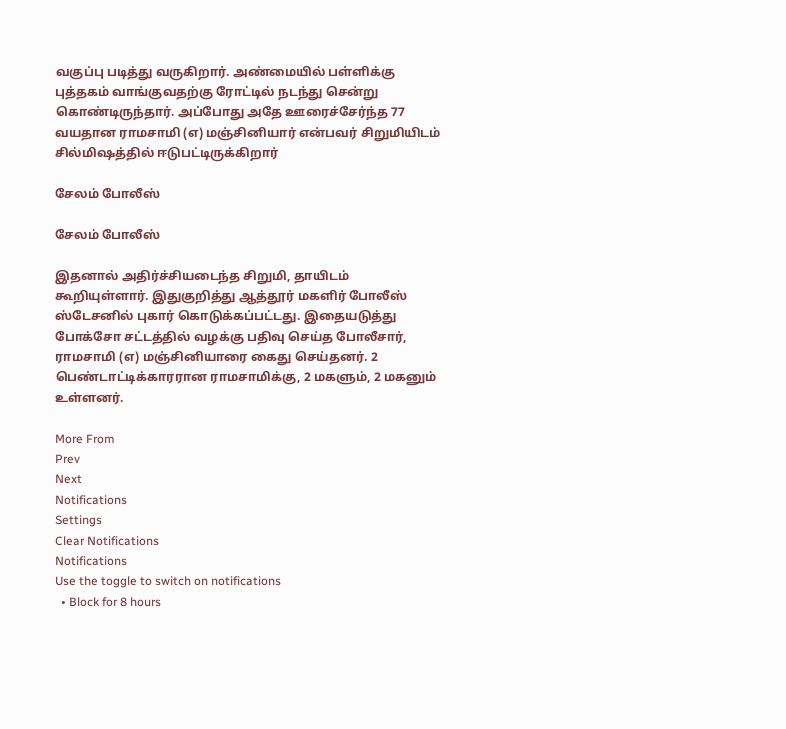வகுப்பு படித்து வருகிறார். அண்மையில் பள்ளிக்கு புத்தகம் வாங்குவதற்கு ரோட்டில் நடந்து சென்று கொண்டிருந்தார். அப்போது அதே ஊரைச்சேர்ந்த 77 வயதான ராமசாமி (எ) மஞ்சினியார் என்பவர் சிறுமியிடம் சில்மிஷத்தில் ஈடுபட்டிருக்கிறார்

சேலம் போலீஸ்

சேலம் போலீஸ்

இதனால் அதிர்ச்சியடைந்த சிறுமி, தாயிடம் கூறியுள்ளார். இதுகுறித்து ஆத்தூர் மகளிர் போலீஸ் ஸ்டேசனில் புகார் கொடுக்கப்பட்டது. இதையடுத்து போக்சோ சட்டத்தில் வழக்கு பதிவு செய்த போலீசார், ராமசாமி (எ) மஞ்சினியாரை கைது செய்தனர். 2 பெண்டாட்டிக்காரரான ராமசாமிக்கு, 2 மகளும், 2 மகனும் உள்ளனர்.

More From
Prev
Next
Notifications
Settings
Clear Notifications
Notifications
Use the toggle to switch on notifications
  • Block for 8 hours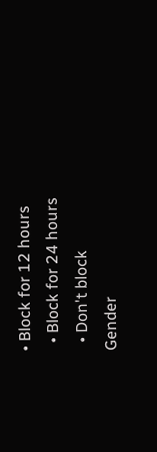• Block for 12 hours
  • Block for 24 hours
  • Don't block
Gender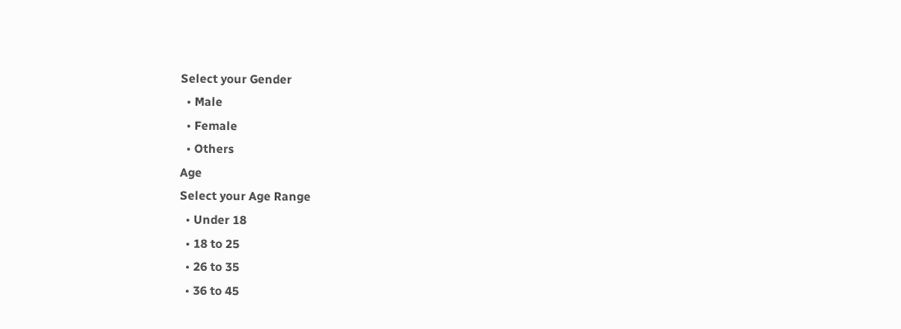Select your Gender
  • Male
  • Female
  • Others
Age
Select your Age Range
  • Under 18
  • 18 to 25
  • 26 to 35
  • 36 to 45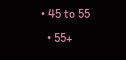• 45 to 55
  • 55+